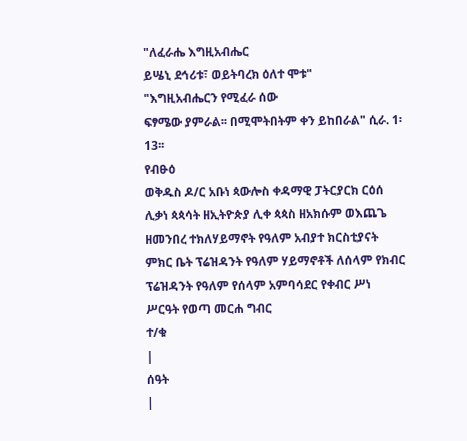"ለፈራሔ እግዚአብሔር
ይሤኒ ደኅሪቱ፣ ወይትባረክ ዕለተ ሞቱ"
"እግዚአብሔርን የሚፈራ ሰው
ፍፃሜው ያምራል፡፡ በሚሞትበትም ቀን ይከበራል" ሲራ. 1፡13፡፡
የብፁዕ
ወቅዱስ ዶ/ር አቡነ ጳውሎስ ቀዳማዊ ፓትርያርክ ርዕሰ ሊቃነ ጳጳሳት ዘኢትዮጵያ ሊቀ ጳጳስ ዘአክሱም ወእጨጌ ዘመንበረ ተክለሃይማኖት የዓለም አብያተ ክርስቲያናት ምክር ቤት ፕሬዝዳንት የዓለም ሃይማኖቶች ለሰላም የክብር ፕሬዝዳንት የዓለም የሰላም አምባሳደር የቀብር ሥነ ሥርዓት የወጣ መርሐ ግብር
ተ/ቁ
|
ሰዓት
|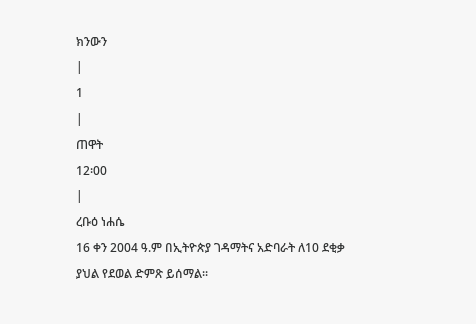ክንውን
|
1
|
ጠዋት
12፡00
|
ረቡዕ ነሐሴ
16 ቀን 2004 ዓ.ም በኢትዮጵያ ገዳማትና አድባራት ለ10 ደቂቃ ያህል የደወል ድምጽ ይሰማል፡፡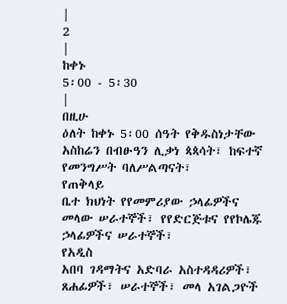|
2
|
ከቀኑ
5፡00 - 5፡30
|
በዚሁ
ዕለት ከቀኑ 5፡00 ሰዓት የቅዱስነታቸው አስከሬን በብፁዓን ሊቃነ ጳጳሳት፣ ከፍተኛ የመንግሥት ባለሥልጣናት፣
የጠቅላይ
ቤተ ክህነት የየመምሪያው ኃላፊዎችና መላው ሠራተኞች፣ የየድርጅቱና የየኮሌጁ ኃላፊዎችና ሠራተኞች፣
የአዲስ
አበባ ገዳማትና አድባራ አስተዳዳሪዎች፣ ጸሐፊዎች፣ ሠራተኞች፣ መላ አገልጋዮች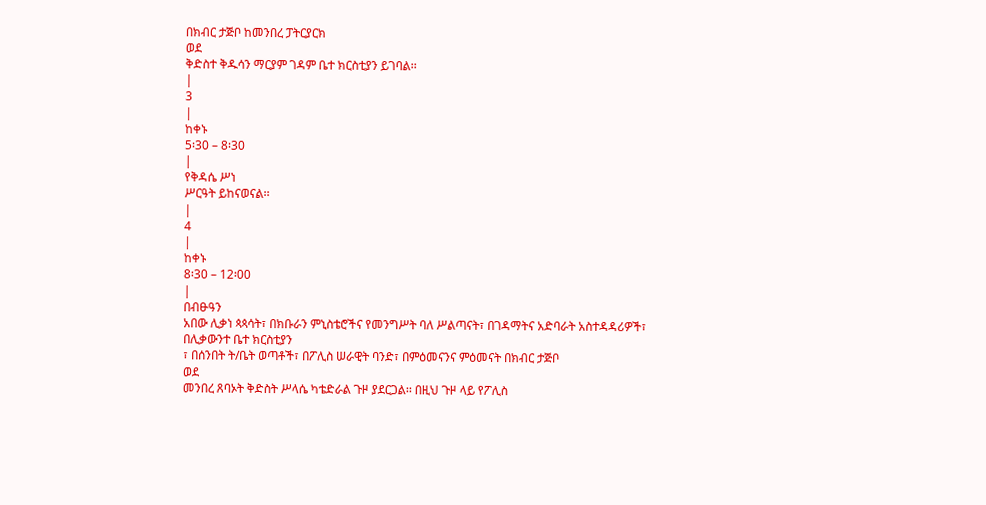በክብር ታጅቦ ከመንበረ ፓትርያርክ
ወደ
ቅድስተ ቅዱሳን ማርያም ገዳም ቤተ ክርስቲያን ይገባል፡፡
|
3
|
ከቀኑ
5፡30 – 8፡30
|
የቅዳሴ ሥነ
ሥርዓት ይከናወናል፡፡
|
4
|
ከቀኑ
8፡30 – 12፡00
|
በብፁዓን
አበው ሊቃነ ጳጳሳት፣ በክቡራን ምኒስቴሮችና የመንግሥት ባለ ሥልጣናት፣ በገዳማትና አድባራት አስተዳዳሪዎች፣
በሊቃውንተ ቤተ ክርስቲያን
፣ በሰንበት ት/ቤት ወጣቶች፣ በፖሊስ ሠራዊት ባንድ፣ በምዕመናንና ምዕመናት በክብር ታጅቦ
ወደ
መንበረ ጸባኦት ቅድስት ሥላሴ ካቴድራል ጉዞ ያደርጋል፡፡ በዚህ ጉዞ ላይ የፖሊስ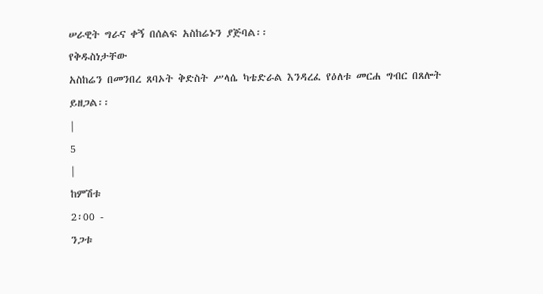ሠራዊት ግራና ቀኝ በሰልፍ አስከሬኑን ያጅባል፡፡
የቅዱስነታቸው
አስከሬን በመንበረ ጸባኦት ቅድስት ሥላሴ ካቴድራል እንዳረፈ የዕለቱ መርሐ ግብር በጸሎት ይዘጋል፡፡
|
5
|
ከምሽቱ
2፡00 -
ንጋቱ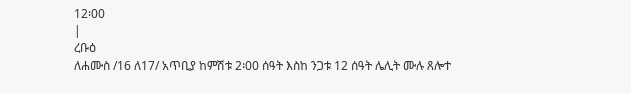12፡00
|
ረቡዕ
ለሐሙስ /16 ለ17/ አጥቢያ ከምሽቱ 2፡00 ሰዓት እስከ ንጋቱ 12 ሰዓት ሌሊት ሙሉ ጸሎተ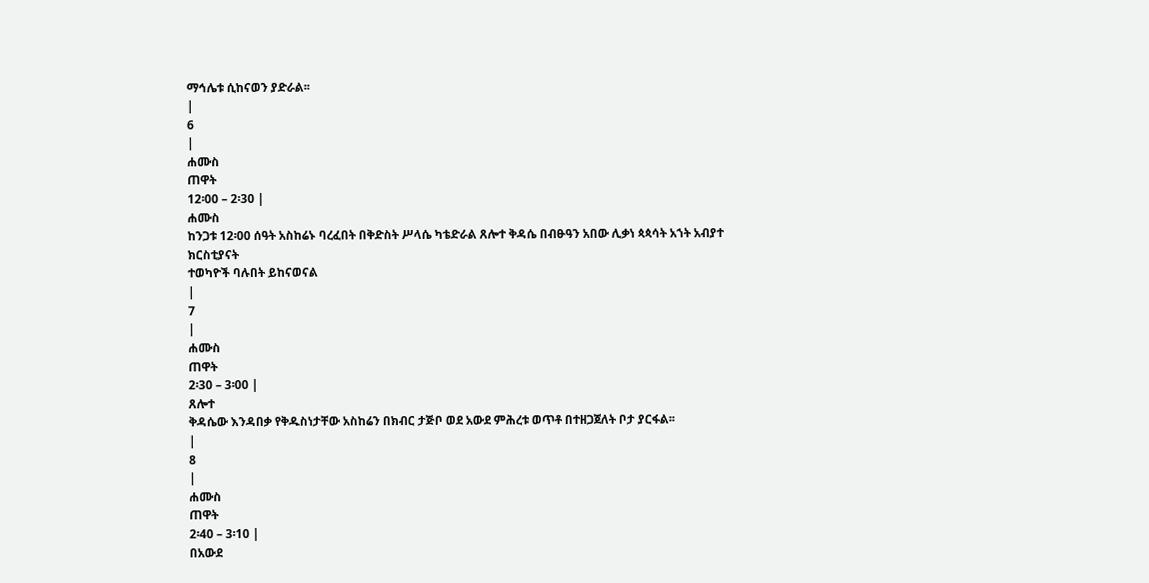ማኅሌቱ ሲከናወን ያድራል፡፡
|
6
|
ሐሙስ
ጠዋት
12፡00 – 2፡30 |
ሐሙስ
ከንጋቱ 12፡00 ሰዓት አስከሬኑ ባረፈበት በቅድስት ሥላሴ ካቴድራል ጸሎተ ቅዳሴ በብፁዓን አበው ሊቃነ ጳጳሳት አኀት አብያተ
ክርስቲያናት
ተወካዮች ባሉበት ይከናወናል
|
7
|
ሐሙስ
ጠዋት
2፡30 – 3፡00 |
ጸሎተ
ቅዳሴው እንዳበቃ የቅዱስነታቸው አስከሬን በክብር ታጅቦ ወደ አውደ ምሕረቱ ወጥቶ በተዘጋጀለት ቦታ ያርፋል፡፡
|
8
|
ሐሙስ
ጠዋት
2፡40 – 3፡10 |
በአውደ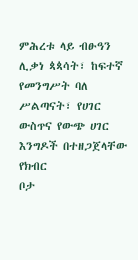ምሕረቱ ላይ ብፁዓን ሊቃነ ጳጳሳት፣ ከፍተኛ የመንግሥት ባለ ሥልጣናት፣ የሀገር ውስጥና የውጭ ሀገር እንግዶች በተዘጋጀላቸው
የክብር
ቦታ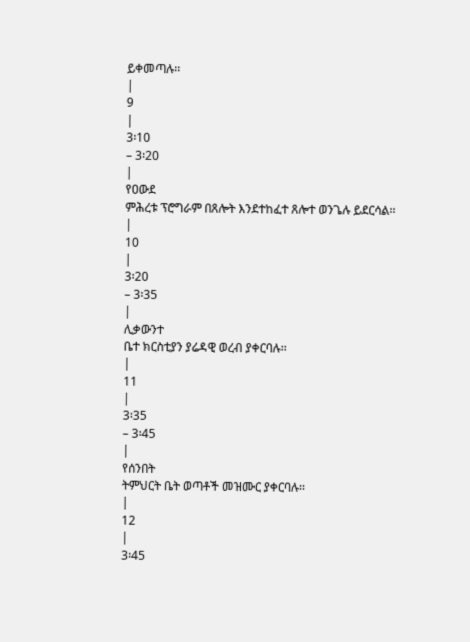ይቀመጣሉ፡፡
|
9
|
3፡10
– 3፡20
|
የዐውደ
ምሕረቱ ፕሮግራም በጸሎት እንደተከፈተ ጸሎተ ወንጌሉ ይደርሳል፡፡
|
10
|
3፡20
– 3፡35
|
ሊቃውንተ
ቤተ ክርስቲያን ያሬዳዊ ወረብ ያቀርባሉ፡፡
|
11
|
3፡35
– 3፡45
|
የሰንበት
ትምህርት ቤት ወጣቶች መዝሙር ያቀርባሉ፡፡
|
12
|
3፡45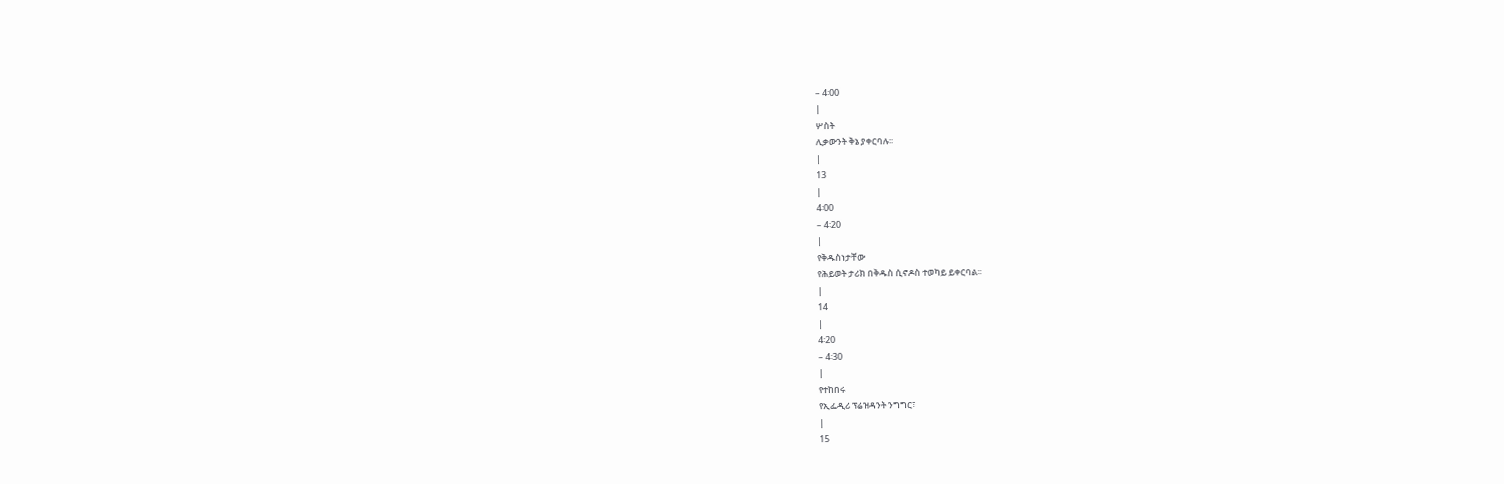– 4፡00
|
ሦስት
ሊቃውንት ቅኔ ያቀርባሉ፡፡
|
13
|
4፡00
– 4፡20
|
የቅዱስነታቸው
የሕይወት ታሪክ በቅዱስ ሲኖዶስ ተወካይ ይቀርባል፡፡
|
14
|
4፡20
– 4፡30
|
የተከበሩ
የኢፌዲሪ ፕሬዝዳንት ንግግር፣
|
15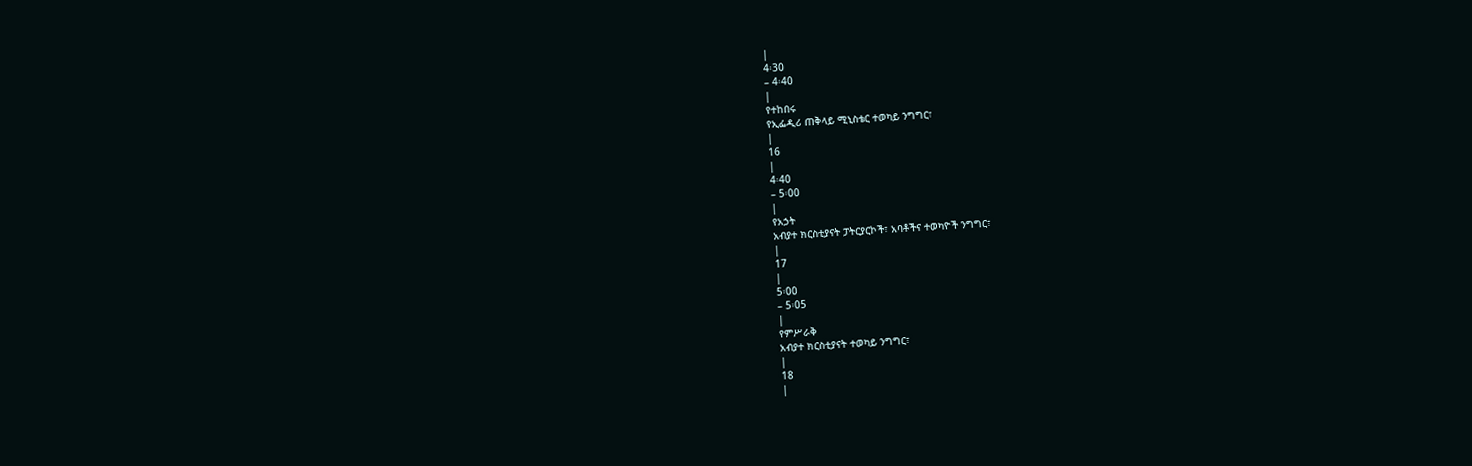|
4፡30
– 4፡40
|
የተከበሩ
የኢፌዲሪ ጠቅላይ ሚኒስቴር ተወካይ ንግግር፣
|
16
|
4፡40
– 5፡00
|
የአኃት
አብያተ ክርስቲያናት ፓትርያርኮች፣ አባቶችና ተወካዮች ንግግር፣
|
17
|
5፡00
– 5፡05
|
የምሥራቅ
አብያተ ክርስቲያናት ተወካይ ንግግር፣
|
18
|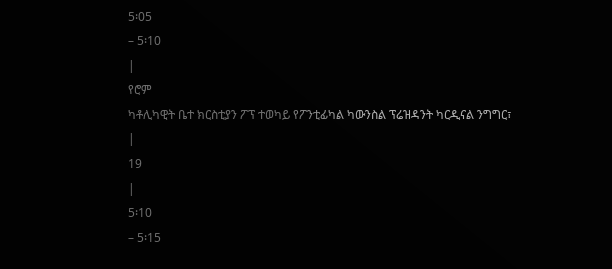5፡05
– 5፡10
|
የሮም
ካቶሊካዊት ቤተ ክርስቲያን ፖፕ ተወካይ የፖንቲፊካል ካውንስል ፕሬዝዳንት ካርዲናል ንግግር፣
|
19
|
5፡10
– 5፡15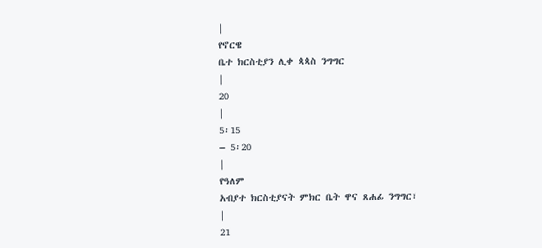|
የኖርዌ
ቤተ ክርስቲያን ሊቀ ጳጳስ ንግግር
|
20
|
5፡15
– 5፡20
|
የዓለም
አብያተ ክርስቲያናት ምክር ቤት ዋና ጸሐፊ ንግግር፣
|
21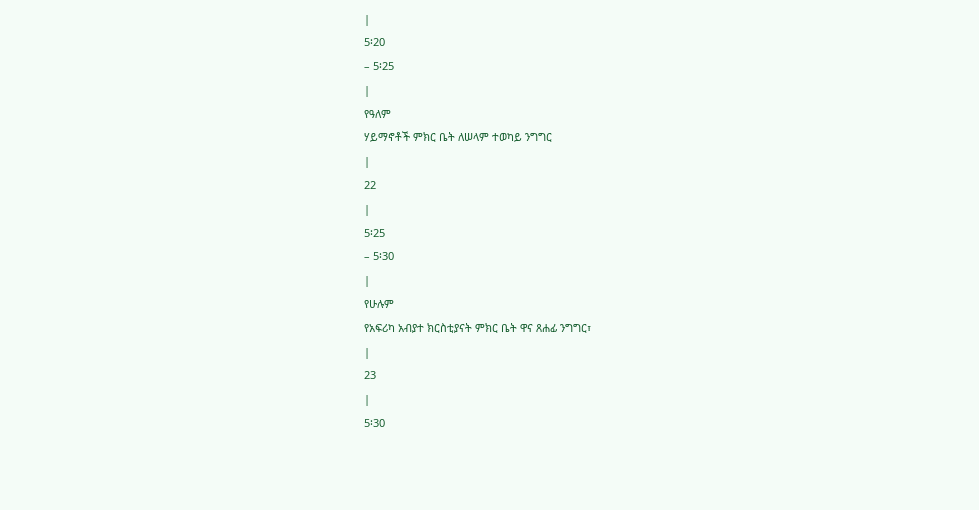|
5፡20
– 5፡25
|
የዓለም
ሃይማኖቶች ምክር ቤት ለሠላም ተወካይ ንግግር
|
22
|
5፡25
– 5፡30
|
የሁሉም
የአፍሪካ አብያተ ክርስቲያናት ምክር ቤት ዋና ጸሐፊ ንግግር፣
|
23
|
5፡30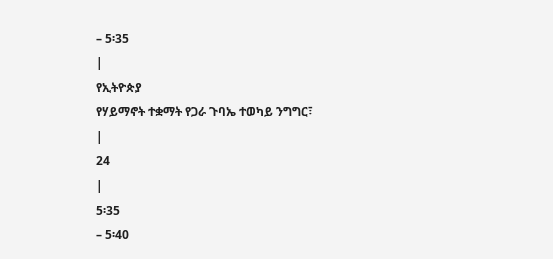– 5፡35
|
የኢትዮጵያ
የሃይማኖት ተቋማት የጋራ ጉባኤ ተወካይ ንግግር፣
|
24
|
5፡35
– 5፡40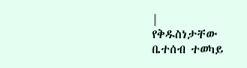|
የቅዱስነታቸው
ቤተሰብ ተወካይ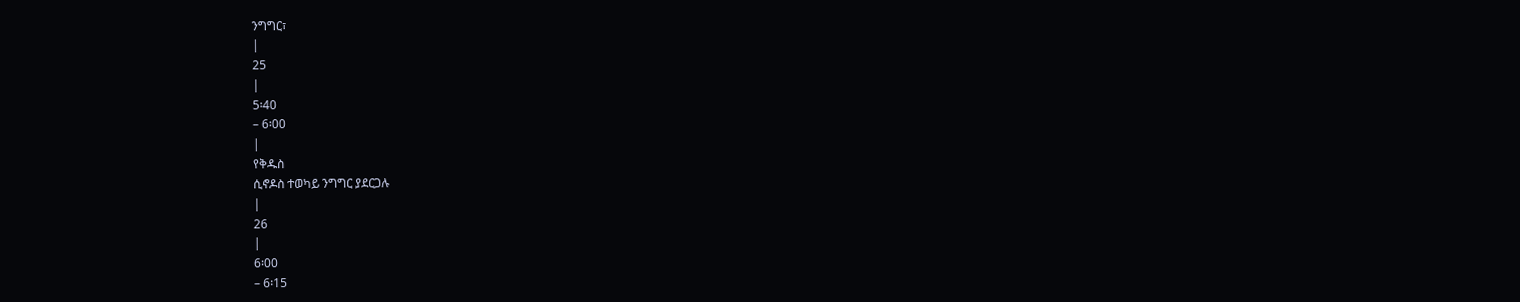ንግግር፣
|
25
|
5፡40
– 6፡00
|
የቅዱስ
ሲኖዶስ ተወካይ ንግግር ያደርጋሉ
|
26
|
6፡00
– 6፡15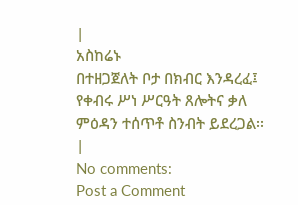|
አስከሬኑ
በተዘጋጀለት ቦታ በክብር እንዳረፈ፤ የቀብሩ ሥነ ሥርዓት ጸሎትና ቃለ ምዕዳን ተሰጥቶ ስንብት ይደረጋል፡፡
|
No comments:
Post a Comment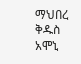ማህበረ ቅዱስ አሞኒ